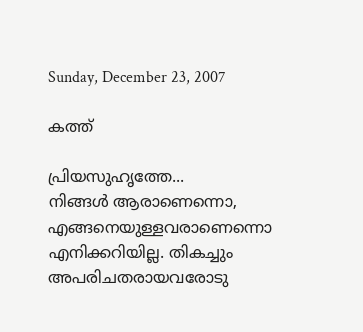Sunday, December 23, 2007

കത്ത്

പ്രിയസുഹൃത്തേ...
നിങ്ങള്‍ ആരാണെന്നൊ, എങ്ങനെയുള്ളവരാണെന്നൊ എനിക്കറിയില്ല. തികച്ചും അപരിചതരായവരോടു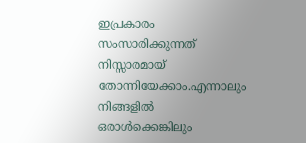ഇപ്രകാരം സംസാരിക്കുന്നത് നിസ്സാരമായ് തോന്നിയേക്കാം.എന്നാലും നിങ്ങളില്‍ ഒരാള്‍ക്കെങ്കിലും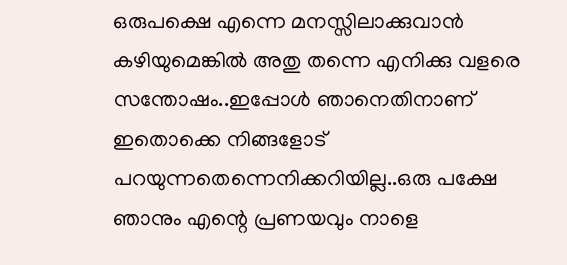ഒരുപക്ഷെ എന്നെ മനസ്സിലാക്കുവാന്‍ കഴിയുമെങ്കില്‍ അതു തന്നെ എനിക്കു വളരെ സന്തോഷം..ഇപ്പോള്‍ ഞാനെതിനാണ് ഇതൊക്കെ നിങ്ങളോട് പറയുന്നതെന്നെനിക്കറിയില്ല..ഒരു പക്ഷേ ഞാനും എന്റെ പ്രണയവും നാളെ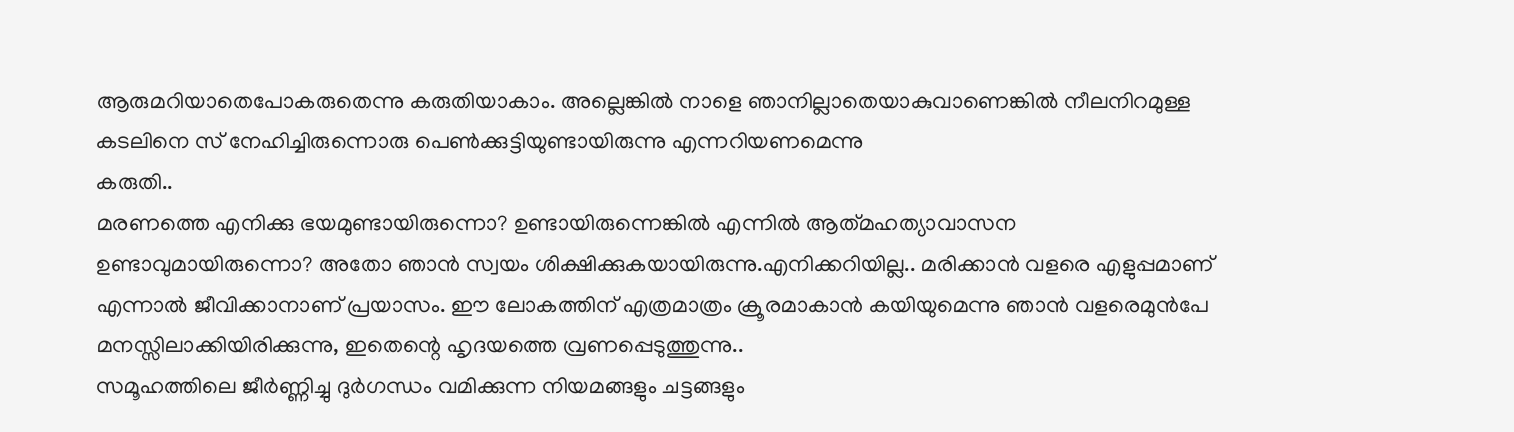ആരുമറിയാതെപോകരുതെന്നു കരുതിയാകാം. അല്ലെങ്കില്‍ നാളെ ഞാനില്ലാതെയാകുവാണെങ്കില്‍ നീലനിറമുള്ള കടലിനെ സ് നേഹിച്ചിരുന്നൊരു പെണ്‍‌ക്കുട്ടിയുണ്ടായിരുന്നു എന്നറിയണമെന്നു
കരുതി..
മരണത്തെ എനിക്കു ഭയമുണ്ടായിരുന്നൊ? ഉണ്ടായിരുന്നെങ്കില്‍ എന്നില്‍ ആത്‌മഹത്യാവാസന ഉണ്ടാവുമായിരുന്നൊ? അതോ ഞാന്‍ സ്വയം ശിക്ഷിക്കുകയായിരുന്നു.എനിക്കറിയില്ല.. മരിക്കാന്‍ വളരെ എളുപ്പമാണ് എന്നാല്‍ ജീവിക്കാനാണ് പ്രയാസം. ഈ ലോകത്തിന് എത്രമാത്രം ക്രൂരമാകാന്‍ കയിയുമെന്നു ഞാന്‍ വളരെമുന്‍പേ മനസ്സിലാക്കിയിരിക്കുന്നു, ഇതെന്റെ ഹൃദയത്തെ വ്രണപ്പെടുത്തുന്നു..
സമൂഹത്തിലെ ജീര്‍‌ണ്ണിച്ചു ദുര്‍‌ഗന്ധം വമിക്കുന്ന നിയമങ്ങളും ചട്ടങ്ങളും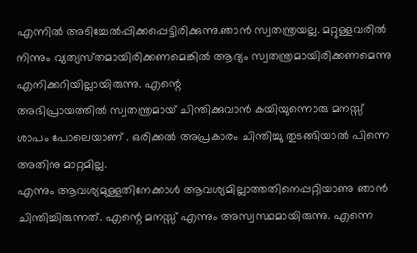എന്നില്‍ അടിച്ചേല്‍പ്പിക്കപ്പെട്ടിരിക്കുന്നു.ഞാന്‍ സ്വതന്ത്രയല്ല. മറ്റുള്ളവരില്‍ നിന്നും വ്യത്യസ്‌തമായിരിക്കണമെങ്കില്‍ ആദ്യം സ്വതന്ത്രമായിരിക്കണമെന്നു എനിക്കറിയില്ലായിരുന്നു. എന്റെ
അഭിപ്രായത്തില്‍ സ്വതന്ത്രമായ് ചിന്തിക്കുവാന്‍ കയിയുന്നൊരു മനസ്സ് ശാപം പോലെയാണ് . ഒരിക്കല്‍ അപ്രകാരം ചിന്തിച്ചു തുടങ്ങിയാല്‍ പിന്നെ അതിനു മാറ്റമില്ല.
എന്നും ആവശ്യമുള്ളതിനേക്കാള്‍ ആവശ്യമില്ലാത്തതിനെപ്പറ്റിയാണു ഞാന്‍ ചിന്തിച്ചിരുന്നത്. എന്റെ മനസ്സ് എന്നും അസ്വസ്ഥമായിരുന്നു. എന്നെ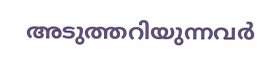അടുത്തറിയുന്നവര്‍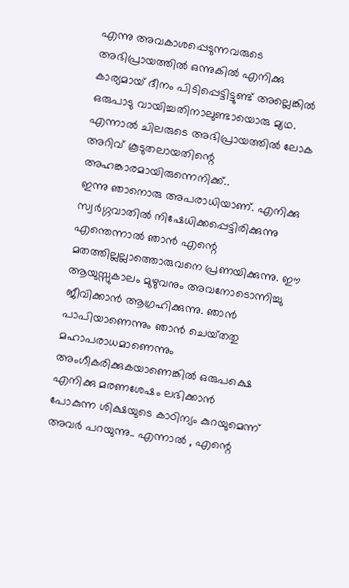എന്നു അവകാശപ്പെടുന്നവരുടെ അഭിപ്രായത്തില്‍ ഒന്നുകില്‍ എനിക്കു കാര്യമായ് ദീനം പിടിപ്പെട്ടിട്ടുണ്ട് അല്ലെങ്കില്‍ ഒരുപാടു വായിച്ചതിനാലുണ്ടായൊരു മ്യഥ. എന്നാല്‍ ചിലരുടെ അഭിപ്രായത്തില്‍ ലോക അറിവ് കൂടുതലായതിന്റെ അഹങ്കാരമായിരുന്നെനിക്ക്..
ഇന്നു ഞാനൊരു അപരാധിയാണ്. എനിക്കു സ്വര്‍‌ഗ്ഗവാതില്‍ നിഷേധിക്കപ്പെട്ടിരിക്കുന്നു എന്തെന്നാല്‍ ഞാന്‍ എന്റെ മതത്തില്ലല്ലാത്തൊരുവനെ പ്രണയിക്കുന്നു. ഈ ആയുസ്സുകാലം മുഴുവനും അവനോടൊന്നിച്ചു ജീവിക്കാന്‍ ആഗ്രഹിക്കുന്നു. ഞാന്‍ പാപിയാണെന്നും ഞാന്‍ ചെയ്‌തതു മഹാപരാധമാണെന്നും അംഗീകരിക്കുകയാണെങ്കില്‍ ഒരുപക്ഷെ എനിക്കു മരണശേഷം ലഭിക്കാന്‍
പോകുന്ന ശിക്ഷയുടെ കാഠിന്യം കുറയുമെന്ന് അവര്‍ പറയുന്നു.. എന്നാല്‍ ‍, എന്റെ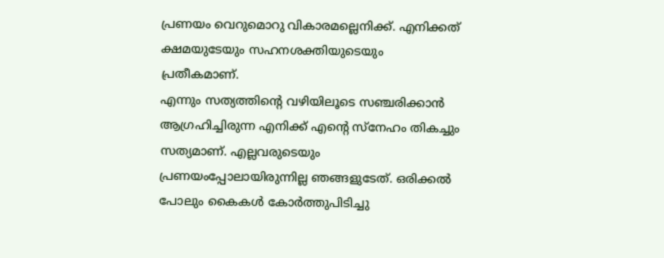പ്രണയം വെറുമൊറു വികാരമല്ലെനിക്ക്. എനിക്കത് ക്ഷമയുടേയും സഹനശക്തിയുടെയും പ്രതീകമാണ്.
എന്നും സത്യത്തിന്റെ വഴിയിലൂടെ സഞ്ചരിക്കാന്‍ ആഗ്രഹിച്ചിരുന്ന എനിക്ക് എന്റെ സ്‌നേഹം തികച്ചും സത്യ‌മാണ്. എല്ലവരുടെയും പ്ര‌ണയംപ്പോലായിരുന്നില്ല ഞങ്ങളുടേത്. ഒരിക്കല്‍ പോലും കൈകള്‍ കോര്‍ത്തുപിടിച്ചു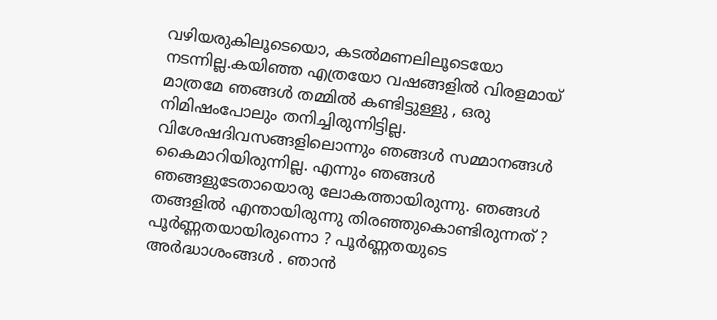വഴിയരുകിലൂടെയൊ, കടല്‍മണലിലൂടെയോ നടന്നില്ല.കയിഞ്ഞ എത്രയോ വഷങ്ങളില്‍ വിരളമായ് മാത്രമേ ഞങ്ങള്‍ തമ്മില്‍ കണ്ടിട്ടുള്ളു , ഒരു നിമിഷംപോലും തനിച്ചിരുന്നിട്ടില്ല.
വിശേഷദിവസങ്ങളിലൊന്നും ഞങ്ങള്‍ സമ്മാനങ്ങള്‍ കൈമാറിയിരുന്നില്ല. എന്നും ഞങ്ങള്‍ ഞങ്ങളുടേതായൊരു ലോകത്തായിരുന്നു. ഞങ്ങള്‍ തങ്ങളില്‍ എന്തായിരുന്നു തിരഞ്ഞുകൊണ്ടിരുന്നത് ? പൂര്‍‌ണ്ണതയായിരുന്നൊ ? പൂര്‍‌‌ണ്ണതയുടെ അര്‍ദ്ധാശം‌ങ്ങള്‍ ‍. ഞാന്‍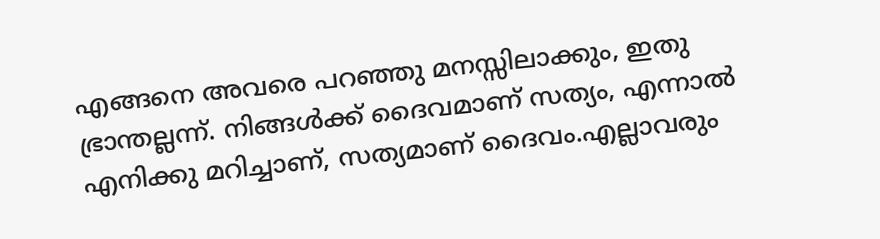എങ്ങനെ അവരെ പറഞ്ഞു മനസ്സിലാക്കും, ഇതു ഭ്രാന്തല്ലന്ന്. നിങ്ങള്‍ക്ക് ദൈവമാണ് സത്യം, എന്നാല്‍ എനിക്കു മറിച്ചാണ്, സത്യമാണ് ദൈവം.എല്ലാവരും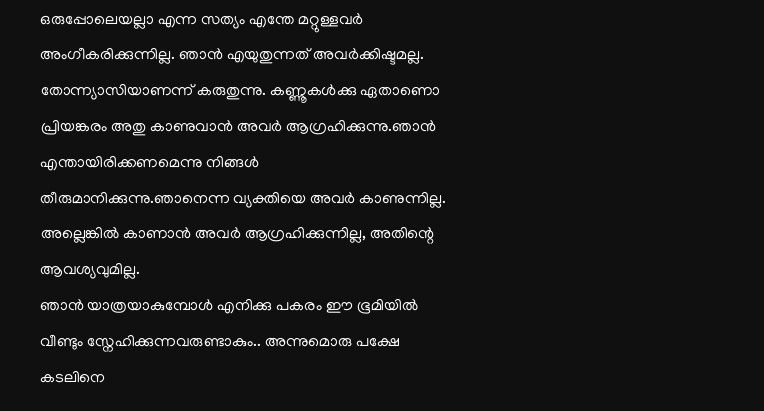ഒരുപ്പോലെയല്ലാ എന്ന സത്യം എന്തേ മറ്റുള്ളവര്‍ അംഗീകരിക്കുന്നില്ല. ഞാന്‍ എയുതുന്നത് അവര്‍ക്കിഷ്ടമല്ല. തോന്ന്യാസിയാണന്ന് കരുതുന്നു. കണ്ണൂകള്‍ക്കു ഏതാണൊ പ്രിയങ്കരം അതു കാണുവാന്‍ അവര്‍ ആഗ്രഹിക്കുന്നു.ഞാന്‍ എന്തായിരിക്കണമെന്നു നിങ്ങള്‍ തീരുമാനിക്കുന്നു.ഞാനെന്ന വ്യക്തിയെ അവര്‍ കാണുന്നില്ല. അല്ലെങ്കില്‍ കാണാന്‍ അവര്‍ ആഗ്രഹിക്കുന്നില്ല, അതിന്റെ ആവശ്യവുമില്ല.
ഞാന്‍ യാത്രയാകുമ്പോള്‍ എനിക്കു പകരം ഈ ഭൂമിയില്‍ വീണ്ടും സ്നേഹിക്കുന്നവരുണ്ടാകും.. അന്നുമൊരു പക്ഷേ കടലിനെ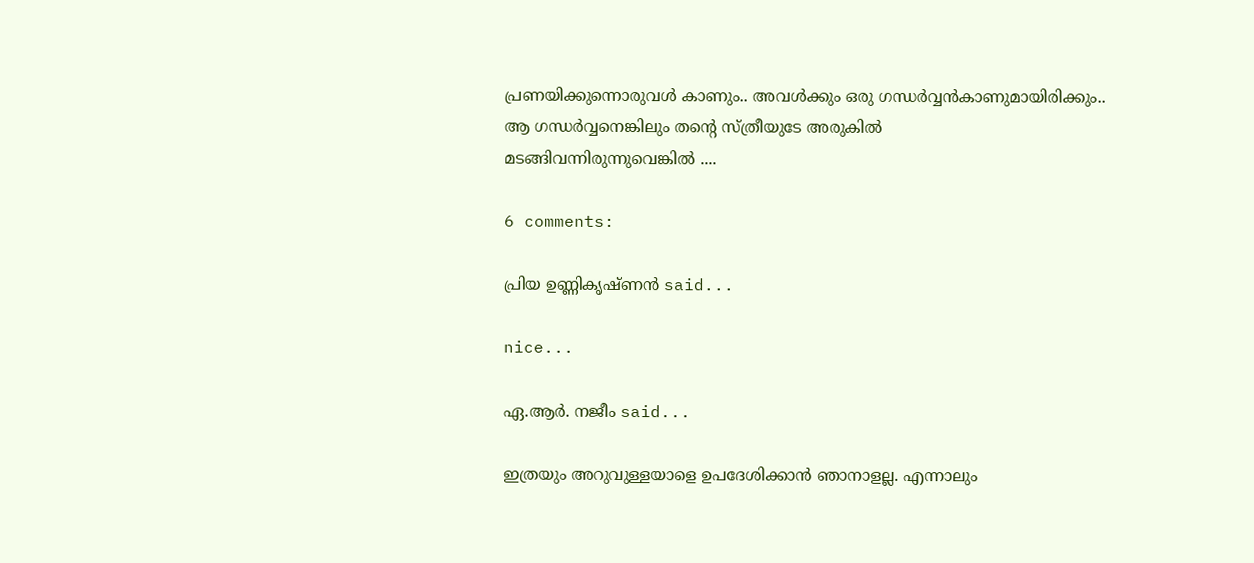പ്രണയിക്കുന്നൊരുവള്‍ കാണും.. അവള്‍ക്കും ഒരു ഗന്ധര്‍വ്വന്‍കാണുമായിരിക്കും.. ആ ഗന്ധര്‍വ്വനെങ്കിലും തന്റെ സ്ത്രീയുടേ അരുകില്‍
മടങ്ങിവന്നിരുന്നുവെങ്കില്‍ ....

6 comments:

പ്രിയ ഉണ്ണികൃഷ്ണന്‍ said...

nice...

ഏ.ആര്‍. നജീം said...

ഇത്രയും അറുവുള്ളയാളെ ഉപദേശിക്കാന്‍ ഞാനാളല്ല. എന്നാലും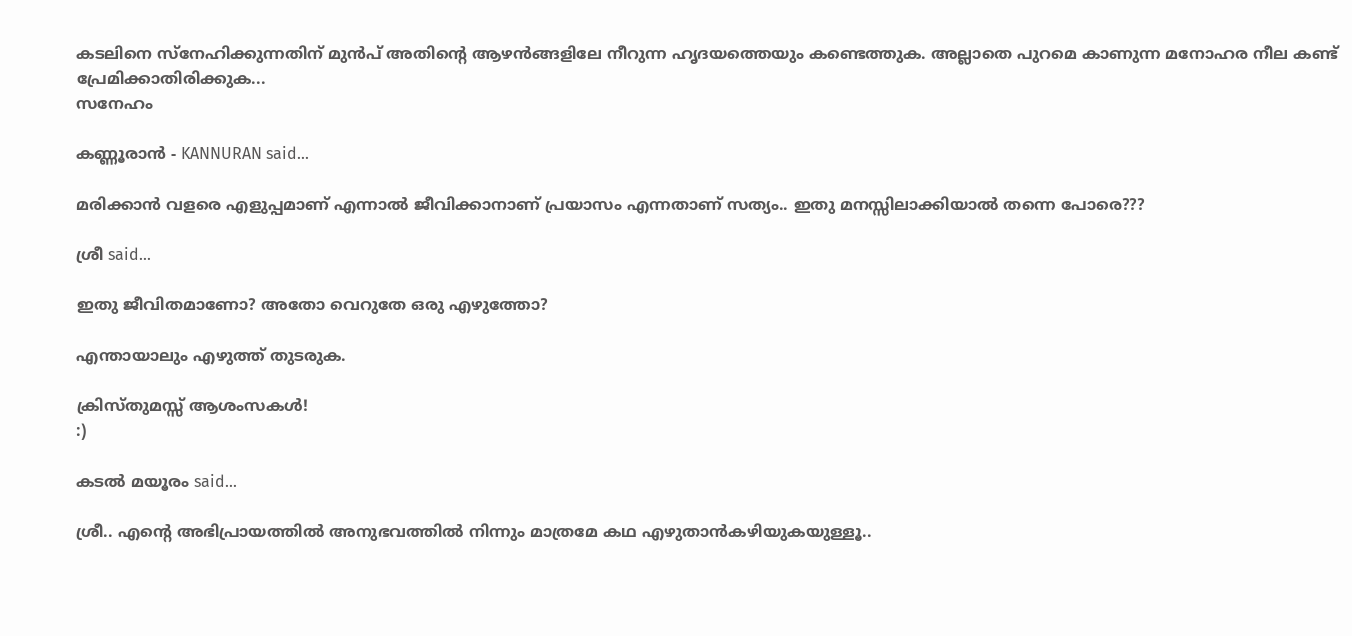കടലിനെ സ്‌നേഹിക്കുന്നതിന് മുന്‍പ് അതിന്റെ ആഴന്‍ങ്ങളിലേ നീറുന്ന ഹൃദയത്തെയും കണ്ടെത്തുക. അല്ലാതെ പുറമെ കാണുന്ന മനോഹര നീല കണ്ട് പ്രേമിക്കാതിരിക്കുക...
സ‌നേഹം

കണ്ണൂരാന്‍ - KANNURAN said...

മരിക്കാന്‍ വളരെ എളുപ്പമാണ് എന്നാല്‍ ജീവിക്കാനാണ് പ്രയാസം എന്നതാണ് സത്യം.. ഇതു മനസ്സിലാക്കിയാല്‍ തന്നെ പോരെ???

ശ്രീ said...

ഇതു ജീവിതമാണോ? അതോ വെറുതേ ഒരു എഴുത്തോ?

എന്തായാലും എഴുത്ത് തുടരുക.

ക്രിസ്തുമസ്സ് ആശംസകള്‍‌!
:)

കടല്‍ മയൂരം said...

ശ്രീ.. എന്റെ അഭിപ്രായത്തില്‍ അനുഭവത്തില്‍ നിന്നും മാത്രമേ കഥ എഴുതാന്‍‌കഴിയുകയുള്ളൂ..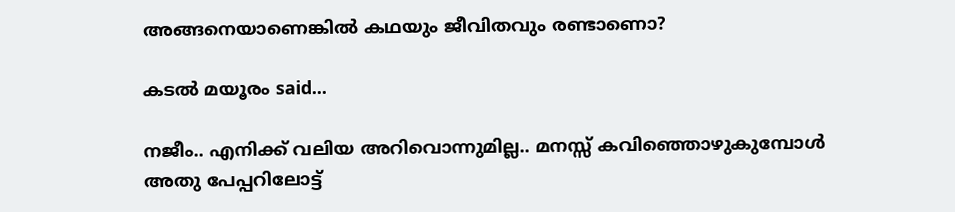അങ്ങനെയാണെങ്കില്‍ കഥയും ജീവിതവും രണ്ടാണൊ?

കടല്‍ മയൂരം said...

നജീം.. എനിക്ക് വലിയ അറിവൊന്നുമില്ല.. മനസ്സ് കവിഞ്ഞൊഴുകുമ്പോള്‍ അതു പേപ്പറിലോട്ട്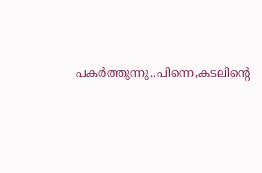പകര്‍ത്തുന്നു..പിന്നെ,കടലിന്റെ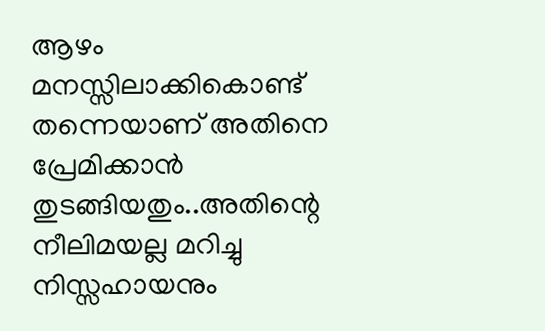ആഴം മനസ്സിലാക്കികൊണ്ട് തന്നെയാണ് അതിനെ പ്രേമിക്കാന്‍ തുടങ്ങിയതും..അതിന്റെ നീലിമയല്ല മറിച്ചു നിസ്സഹായനും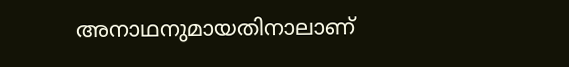അനാഥനുമായതിനാലാണ്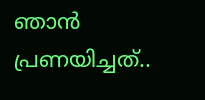ഞാന്‍ പ്രണയിച്ചത്..